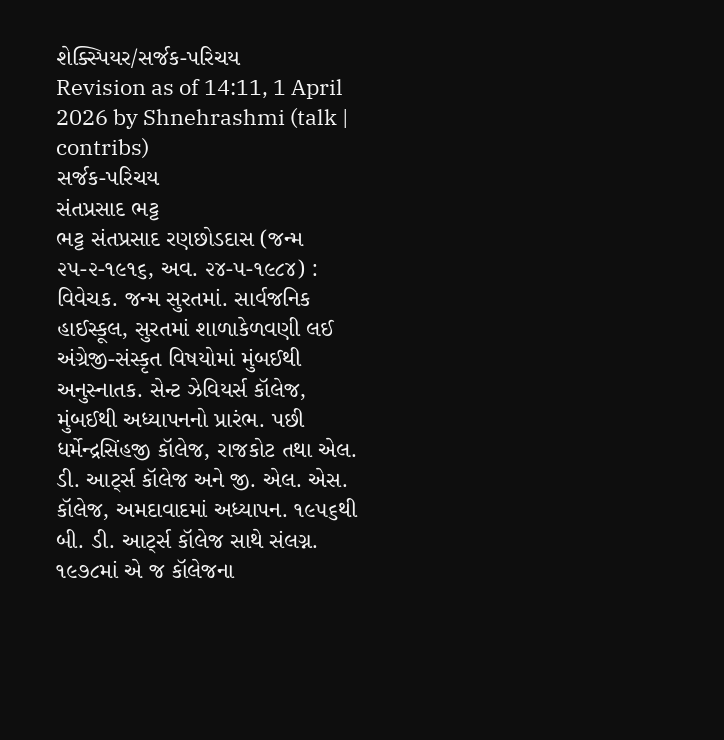શેક્સ્પિયર/સર્જક-પરિચય
Revision as of 14:11, 1 April 2026 by Shnehrashmi (talk | contribs)
સર્જક-પરિચય
સંતપ્રસાદ ભટ્ટ
ભટ્ટ સંતપ્રસાદ રણછોડદાસ (જન્મ ૨૫-૨-૧૯૧૬, અવ. ૨૪-૫-૧૯૮૪) : વિવેચક. જન્મ સુરતમાં. સાર્વજનિક હાઈસ્કૂલ, સુરતમાં શાળાકેળવણી લઈ અંગ્રેજી-સંસ્કૃત વિષયોમાં મુંબઈથી અનુસ્નાતક. સેન્ટ ઝેવિયર્સ કૉલેજ, મુંબઈથી અધ્યાપનનો પ્રારંભ. પછી ધર્મેન્દ્રસિંહજી કૉલેજ, રાજકોટ તથા એલ. ડી. આર્ટ્સ કૉલેજ અને જી. એલ. એસ. કૉલેજ, અમદાવાદમાં અધ્યાપન. ૧૯૫૬થી બી. ડી. આર્ટ્સ કૉલેજ સાથે સંલગ્ન. ૧૯૭૮માં એ જ કૉલેજના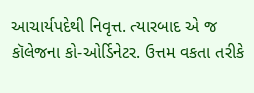આચાર્યપદેથી નિવૃત્ત. ત્યારબાદ એ જ કૉલેજના કો-ઓર્ડિનેટર. ઉત્તમ વકતા તરીકે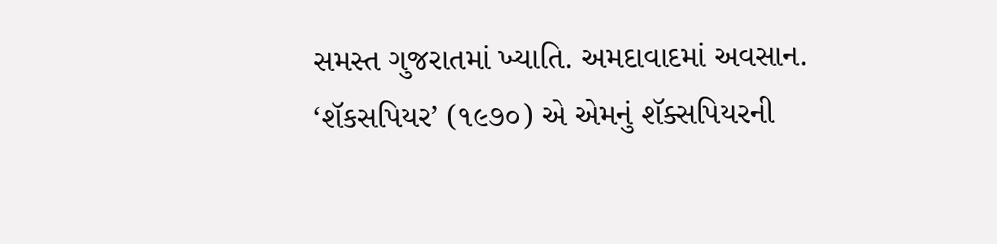સમસ્ત ગુજરાતમાં ખ્યાતિ. અમદાવાદમાં અવસાન.
‘શૅકસપિયર’ (૧૯૭૦) એ એમનું શૅક્સપિયરની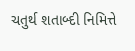ચતુર્થ શતાબ્દી નિમિત્તે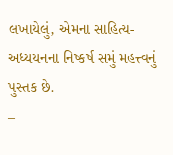લખાયેલું, એમના સાહિત્ય-અધ્યયનના નિષ્કર્ષ સમું મહત્ત્વનું પુસ્તક છે.
–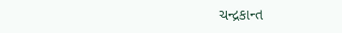ચન્દ્રકાન્ત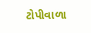ટોપીવાળા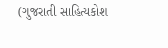(ગુજરાતી સાહિત્યકોશ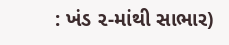: ખંડ ૨-માંથી સાભાર)